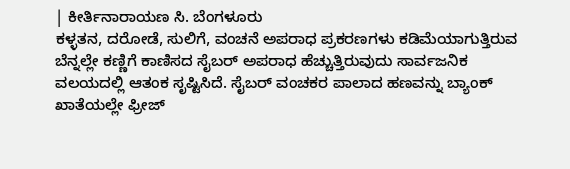| ಕೀರ್ತಿನಾರಾಯಣ ಸಿ. ಬೆಂಗಳೂರು
ಕಳ್ಳತನ, ದರೋಡೆ, ಸುಲಿಗೆ, ವಂಚನೆ ಅಪರಾಧ ಪ್ರಕರಣಗಳು ಕಡಿಮೆಯಾಗುತ್ತಿರುವ ಬೆನ್ನಲ್ಲೇ ಕಣ್ಣಿಗೆ ಕಾಣಿಸದ ಸೈಬರ್ ಅಪರಾಧ ಹೆಚ್ಚುತ್ತಿರುವುದು ಸಾರ್ವಜನಿಕ ವಲಯದಲ್ಲಿ ಆತಂಕ ಸೃಷ್ಟಿಸಿದೆ. ಸೈಬರ್ ವಂಚಕರ ಪಾಲಾದ ಹಣವನ್ನು ಬ್ಯಾಂಕ್ ಖಾತೆಯಲ್ಲೇ ಫ್ರೀಜ್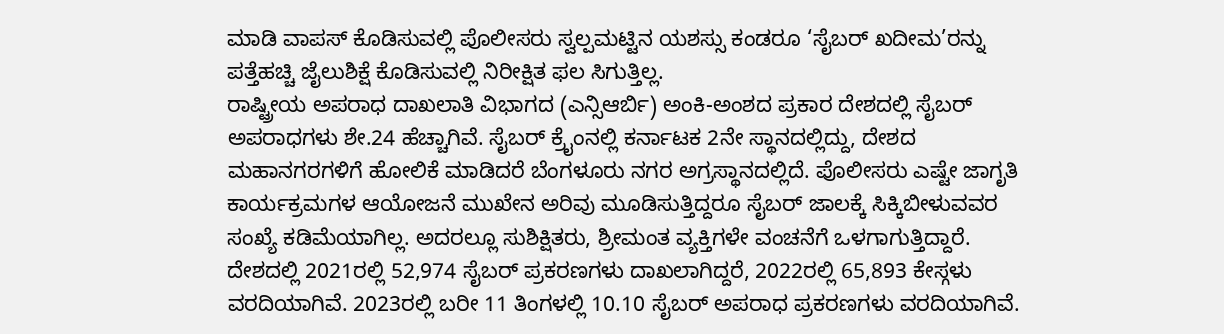ಮಾಡಿ ವಾಪಸ್ ಕೊಡಿಸುವಲ್ಲಿ ಪೊಲೀಸರು ಸ್ವಲ್ಪಮಟ್ಟಿನ ಯಶಸ್ಸು ಕಂಡರೂ ‘ಸೈಬರ್ ಖದೀಮ’ರನ್ನು ಪತ್ತೆಹಚ್ಚಿ ಜೈಲುಶಿಕ್ಷೆ ಕೊಡಿಸುವಲ್ಲಿ ನಿರೀಕ್ಷಿತ ಫಲ ಸಿಗುತ್ತಿಲ್ಲ.
ರಾಷ್ಟ್ರೀಯ ಅಪರಾಧ ದಾಖಲಾತಿ ವಿಭಾಗದ (ಎನ್ಸಿಆರ್ಬಿ) ಅಂಕಿ-ಅಂಶದ ಪ್ರಕಾರ ದೇಶದಲ್ಲಿ ಸೈಬರ್ ಅಪರಾಧಗಳು ಶೇ.24 ಹೆಚ್ಚಾಗಿವೆ. ಸೈಬರ್ ಕ್ರೖೆಂನಲ್ಲಿ ಕರ್ನಾಟಕ 2ನೇ ಸ್ಥಾನದಲ್ಲಿದ್ದು, ದೇಶದ ಮಹಾನಗರಗಳಿಗೆ ಹೋಲಿಕೆ ಮಾಡಿದರೆ ಬೆಂಗಳೂರು ನಗರ ಅಗ್ರಸ್ಥಾನದಲ್ಲಿದೆ. ಪೊಲೀಸರು ಎಷ್ಟೇ ಜಾಗೃತಿ ಕಾರ್ಯಕ್ರಮಗಳ ಆಯೋಜನೆ ಮುಖೇನ ಅರಿವು ಮೂಡಿಸುತ್ತಿದ್ದರೂ ಸೈಬರ್ ಜಾಲಕ್ಕೆ ಸಿಕ್ಕಿಬೀಳುವವರ ಸಂಖ್ಯೆ ಕಡಿಮೆಯಾಗಿಲ್ಲ. ಅದರಲ್ಲೂ ಸುಶಿಕ್ಷಿತರು, ಶ್ರೀಮಂತ ವ್ಯಕ್ತಿಗಳೇ ವಂಚನೆಗೆ ಒಳಗಾಗುತ್ತಿದ್ದಾರೆ.
ದೇಶದಲ್ಲಿ 2021ರಲ್ಲಿ 52,974 ಸೈಬರ್ ಪ್ರಕರಣಗಳು ದಾಖಲಾಗಿದ್ದರೆ, 2022ರಲ್ಲಿ 65,893 ಕೇಸ್ಗಳು ವರದಿಯಾಗಿವೆ. 2023ರಲ್ಲಿ ಬರೀ 11 ತಿಂಗಳಲ್ಲಿ 10.10 ಸೈಬರ್ ಅಪರಾಧ ಪ್ರಕರಣಗಳು ವರದಿಯಾಗಿವೆ.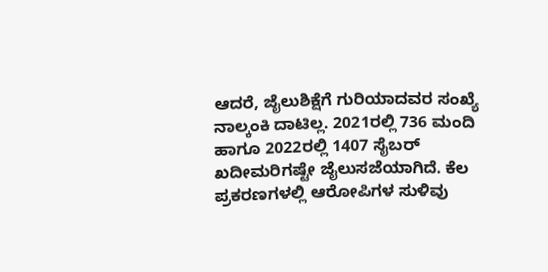ಆದರೆ, ಜೈಲುಶಿಕ್ಷೆಗೆ ಗುರಿಯಾದವರ ಸಂಖ್ಯೆ ನಾಲ್ಕಂಕಿ ದಾಟಿಲ್ಲ. 2021ರಲ್ಲಿ 736 ಮಂದಿ ಹಾಗೂ 2022ರಲ್ಲಿ 1407 ಸೈಬರ್ ಖದೀಮರಿಗಷ್ಟೇ ಜೈಲುಸಜೆಯಾಗಿದೆ. ಕೆಲ ಪ್ರಕರಣಗಳಲ್ಲಿ ಆರೋಪಿಗಳ ಸುಳಿವು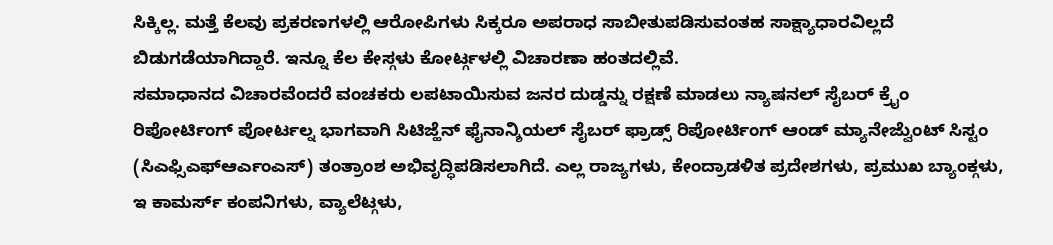ಸಿಕ್ಕಿಲ್ಲ. ಮತ್ತೆ ಕೆಲವು ಪ್ರಕರಣಗಳಲ್ಲಿ ಆರೋಪಿಗಳು ಸಿಕ್ಕರೂ ಅಪರಾಧ ಸಾಬೀತುಪಡಿಸುವಂತಹ ಸಾಕ್ಷ್ಯಾಧಾರವಿಲ್ಲದೆ ಬಿಡುಗಡೆಯಾಗಿದ್ದಾರೆ. ಇನ್ನೂ ಕೆಲ ಕೇಸ್ಗಳು ಕೋರ್ಟ್ಗಳಲ್ಲಿ ವಿಚಾರಣಾ ಹಂತದಲ್ಲಿವೆ.
ಸಮಾಧಾನದ ವಿಚಾರವೆಂದರೆ ವಂಚಕರು ಲಪಟಾಯಿಸುವ ಜನರ ದುಡ್ಡನ್ನು ರಕ್ಷಣೆ ಮಾಡಲು ನ್ಯಾಷನಲ್ ಸೈಬರ್ ಕ್ರೖೆಂ ರಿಪೋರ್ಟಿಂಗ್ ಪೋರ್ಟಲ್ನ ಭಾಗವಾಗಿ ಸಿಟಿಜ್ಹೆನ್ ಫೈನಾನ್ಶಿಯಲ್ ಸೈಬರ್ ಫ್ರಾಡ್ಸ್ ರಿಪೋರ್ಟಿಂಗ್ ಆಂಡ್ ಮ್ಯಾನೇಜ್ವೆುಂಟ್ ಸಿಸ್ಟಂ (ಸಿಎಫ್ಸಿಎಫ್ಆರ್ಎಂಎಸ್) ತಂತ್ರಾಂಶ ಅಭಿವೃದ್ಧಿಪಡಿಸಲಾಗಿದೆ. ಎಲ್ಲ ರಾಜ್ಯಗಳು, ಕೇಂದ್ರಾಡಳಿತ ಪ್ರದೇಶಗಳು, ಪ್ರಮುಖ ಬ್ಯಾಂಕ್ಗಳು, ಇ ಕಾಮರ್ಸ್ ಕಂಪನಿಗಳು, ವ್ಯಾಲೆಟ್ಗಳು,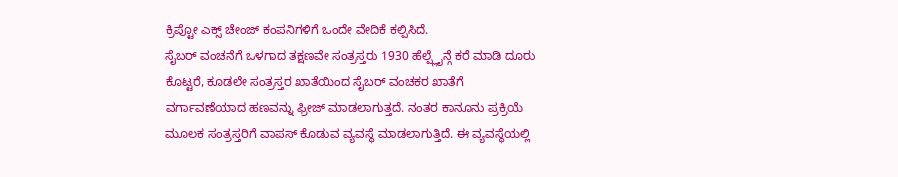ಕ್ರಿಪ್ಟೋ ಎಕ್ಸ್ ಚೇಂಜ್ ಕಂಪನಿಗಳಿಗೆ ಒಂದೇ ವೇದಿಕೆ ಕಲ್ಪಿಸಿದೆ.
ಸೈಬರ್ ವಂಚನೆಗೆ ಒಳಗಾದ ತಕ್ಷಣವೇ ಸಂತ್ರಸ್ತರು 1930 ಹೆಲ್ಪ್ಲೈನ್ಗೆ ಕರೆ ಮಾಡಿ ದೂರು ಕೊಟ್ಟರೆ, ಕೂಡಲೇ ಸಂತ್ರಸ್ತರ ಖಾತೆಯಿಂದ ಸೈಬರ್ ವಂಚಕರ ಖಾತೆಗೆ ವರ್ಗಾವಣೆಯಾದ ಹಣವನ್ನು ಫ್ರೀಜ್ ಮಾಡಲಾಗುತ್ತದೆ. ನಂತರ ಕಾನೂನು ಪ್ರಕ್ರಿಯೆ ಮೂಲಕ ಸಂತ್ರಸ್ತರಿಗೆ ವಾಪಸ್ ಕೊಡುವ ವ್ಯವಸ್ಥೆ ಮಾಡಲಾಗುತ್ತಿದೆ. ಈ ವ್ಯವಸ್ಥೆಯಲ್ಲಿ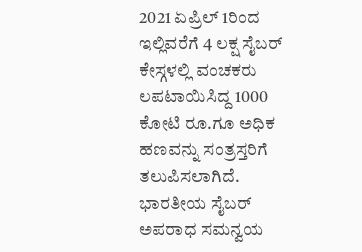2021 ಏಪ್ರಿಲ್ 1ರಿಂದ ಇಲ್ಲಿವರೆಗೆ 4 ಲಕ್ಷ ಸೈಬರ್ ಕೇಸ್ಗಳಲ್ಲಿ ವಂಚಕರು ಲಪಟಾಯಿಸಿದ್ದ 1000 ಕೋಟಿ ರೂ.ಗೂ ಅಧಿಕ ಹಣವನ್ನು ಸಂತ್ರಸ್ತರಿಗೆ ತಲುಪಿಸಲಾಗಿದೆ.
ಭಾರತೀಯ ಸೈಬರ್ ಅಪರಾಧ ಸಮನ್ವಯ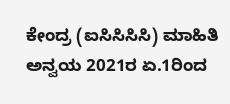ಕೇಂದ್ರ (ಐಸಿಸಿಸಿಸಿ) ಮಾಹಿತಿ ಅನ್ವಯ 2021ರ ಏ.1ರಿಂದ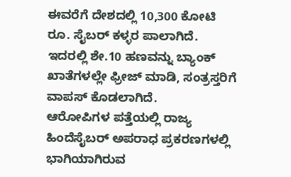ಈವರೆಗೆ ದೇಶದಲ್ಲಿ 10,300 ಕೋಟಿ ರೂ. ಸೈಬರ್ ಕಳ್ಳರ ಪಾಲಾಗಿದೆ. ಇದರಲ್ಲಿ ಶೇ.10 ಹಣವನ್ನು ಬ್ಯಾಂಕ್ ಖಾತೆಗಳಲ್ಲೇ ಫ್ರೀಜ್ ಮಾಡಿ, ಸಂತ್ರಸ್ತರಿಗೆ ವಾಪಸ್ ಕೊಡಲಾಗಿದೆ.
ಆರೋಪಿಗಳ ಪತ್ತೆಯಲ್ಲಿ ರಾಜ್ಯ ಹಿಂದೆಸೈಬರ್ ಅಪರಾಧ ಪ್ರಕರಣಗಳಲ್ಲಿ ಭಾಗಿಯಾಗಿರುವ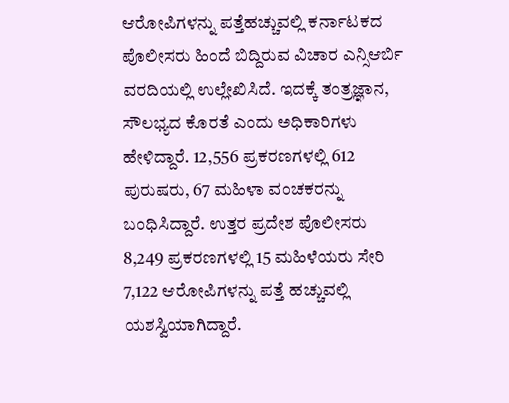ಆರೋಪಿಗಳನ್ನು ಪತ್ತೆಹಚ್ಚುವಲ್ಲಿ ಕರ್ನಾಟಕದ ಪೊಲೀಸರು ಹಿಂದೆ ಬಿದ್ದಿರುವ ವಿಚಾರ ಎನ್ಸಿಆರ್ಬಿ ವರದಿಯಲ್ಲಿ ಉಲ್ಲೇಖಿಸಿದೆ. ಇದಕ್ಕೆ ತಂತ್ರಜ್ಞಾನ, ಸೌಲಭ್ಯದ ಕೊರತೆ ಎಂದು ಅಧಿಕಾರಿಗಳು ಹೇಳಿದ್ದಾರೆ. 12,556 ಪ್ರಕರಣಗಳಲ್ಲಿ 612 ಪುರುಷರು, 67 ಮಹಿಳಾ ವಂಚಕರನ್ನು ಬಂಧಿಸಿದ್ದಾರೆ. ಉತ್ತರ ಪ್ರದೇಶ ಪೊಲೀಸರು 8,249 ಪ್ರಕರಣಗಳಲ್ಲಿ 15 ಮಹಿಳೆಯರು ಸೇರಿ 7,122 ಆರೋಪಿಗಳನ್ನು ಪತ್ತೆ ಹಚ್ಚುವಲ್ಲಿ ಯಶಸ್ವಿಯಾಗಿದ್ದಾರೆ.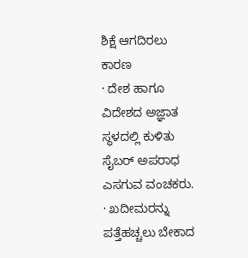ಶಿಕ್ಷೆ ಆಗದಿರಲು ಕಾರಣ
· ದೇಶ ಹಾಗೂ ವಿದೇಶದ ಅಜ್ಞಾತ ಸ್ಥಳದಲ್ಲಿ ಕುಳಿತು ಸೈಬರ್ ಅಪರಾಧ ಎಸಗುವ ವಂಚಕರು.
· ಖದೀಮರನ್ನು ಪತ್ತೆಹಚ್ಚಲು ಬೇಕಾದ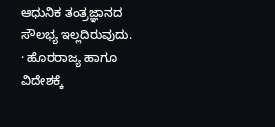ಆಧುನಿಕ ತಂತ್ರಜ್ಞಾನದ ಸೌಲಭ್ಯ ಇಲ್ಲದಿರುವುದು.
· ಹೊರರಾಜ್ಯ ಹಾಗೂ ವಿದೇಶಕ್ಕೆ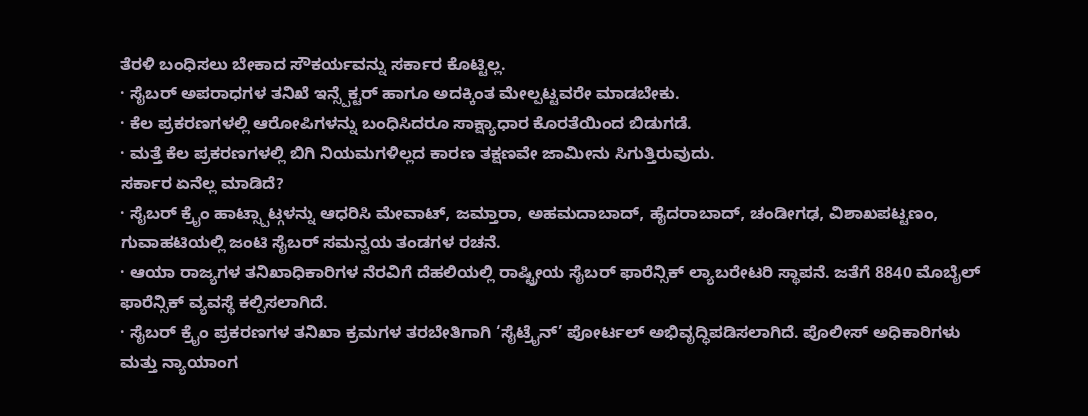ತೆರಳಿ ಬಂಧಿಸಲು ಬೇಕಾದ ಸೌಕರ್ಯವನ್ನು ಸರ್ಕಾರ ಕೊಟ್ಟಿಲ್ಲ.
· ಸೈಬರ್ ಅಪರಾಧಗಳ ತನಿಖೆ ಇನ್ಸ್ಪೆಕ್ಟರ್ ಹಾಗೂ ಅದಕ್ಕಿಂತ ಮೇಲ್ಪಟ್ಟವರೇ ಮಾಡಬೇಕು.
· ಕೆಲ ಪ್ರಕರಣಗಳಲ್ಲಿ ಆರೋಪಿಗಳನ್ನು ಬಂಧಿಸಿದರೂ ಸಾಕ್ಷ್ಯಾಧಾರ ಕೊರತೆಯಿಂದ ಬಿಡುಗಡೆ.
· ಮತ್ತೆ ಕೆಲ ಪ್ರಕರಣಗಳಲ್ಲಿ ಬಿಗಿ ನಿಯಮಗಳಿಲ್ಲದ ಕಾರಣ ತಕ್ಷಣವೇ ಜಾಮೀನು ಸಿಗುತ್ತಿರುವುದು.
ಸರ್ಕಾರ ಏನೆಲ್ಲ ಮಾಡಿದೆ?
· ಸೈಬರ್ ಕ್ರೖೆಂ ಹಾಟ್ಸ್ಪಾಟ್ಗಳನ್ನು ಆಧರಿಸಿ ಮೇವಾಟ್, ಜಮ್ತಾರಾ, ಅಹಮದಾಬಾದ್, ಹೈದರಾಬಾದ್, ಚಂಡೀಗಢ, ವಿಶಾಖಪಟ್ಟಣಂ, ಗುವಾಹಟಿಯಲ್ಲಿ ಜಂಟಿ ಸೈಬರ್ ಸಮನ್ವಯ ತಂಡಗಳ ರಚನೆ.
· ಆಯಾ ರಾಜ್ಯಗಳ ತನಿಖಾಧಿಕಾರಿಗಳ ನೆರವಿಗೆ ದೆಹಲಿಯಲ್ಲಿ ರಾಷ್ಟ್ರೀಯ ಸೈಬರ್ ಫಾರೆನ್ಸಿಕ್ ಲ್ಯಾಬರೇಟರಿ ಸ್ಥಾಪನೆ. ಜತೆಗೆ 8840 ಮೊಬೈಲ್ ಫಾರೆನ್ಸಿಕ್ ವ್ಯವಸ್ಥೆ ಕಲ್ಪಿಸಲಾಗಿದೆ.
· ಸೈಬರ್ ಕ್ರೖೆಂ ಪ್ರಕರಣಗಳ ತನಿಖಾ ಕ್ರಮಗಳ ತರಬೇತಿಗಾಗಿ ‘ಸೈಟ್ರೖೆನ್’ ಪೋರ್ಟಲ್ ಅಭಿವೃದ್ಧಿಪಡಿಸಲಾಗಿದೆ. ಪೊಲೀಸ್ ಅಧಿಕಾರಿಗಳು ಮತ್ತು ನ್ಯಾಯಾಂಗ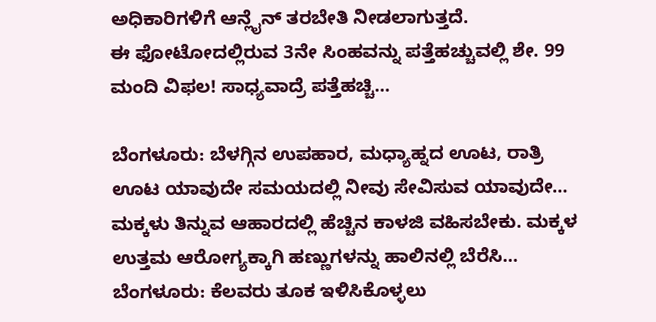ಅಧಿಕಾರಿಗಳಿಗೆ ಆನ್ಲೈನ್ ತರಬೇತಿ ನೀಡಲಾಗುತ್ತದೆ.
ಈ ಫೋಟೋದಲ್ಲಿರುವ 3ನೇ ಸಿಂಹವನ್ನು ಪತ್ತೆಹಚ್ಚುವಲ್ಲಿ ಶೇ. 99 ಮಂದಿ ವಿಫಲ! ಸಾಧ್ಯವಾದ್ರೆ ಪತ್ತೆಹಚ್ಚಿ…

ಬೆಂಗಳೂರು: ಬೆಳಗ್ಗಿನ ಉಪಹಾರ, ಮಧ್ಯಾಹ್ನದ ಊಟ, ರಾತ್ರಿ ಊಟ ಯಾವುದೇ ಸಮಯದಲ್ಲಿ ನೀವು ಸೇವಿಸುವ ಯಾವುದೇ…
ಮಕ್ಕಳು ತಿನ್ನುವ ಆಹಾರದಲ್ಲಿ ಹೆಚ್ಚಿನ ಕಾಳಜಿ ವಹಿಸಬೇಕು. ಮಕ್ಕಳ ಉತ್ತಮ ಆರೋಗ್ಯಕ್ಕಾಗಿ ಹಣ್ಣುಗಳನ್ನು ಹಾಲಿನಲ್ಲಿ ಬೆರೆಸಿ…
ಬೆಂಗಳೂರು: ಕೆಲವರು ತೂಕ ಇಳಿಸಿಕೊಳ್ಳಲು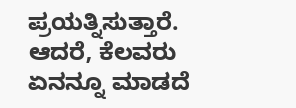ಪ್ರಯತ್ನಿಸುತ್ತಾರೆ. ಆದರೆ, ಕೆಲವರು ಏನನ್ನೂ ಮಾಡದೆ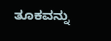ತೂಕವನ್ನು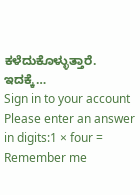ಕಳೆದುಕೊಳ್ಳುತ್ತಾರೆ. ಇದಕ್ಕೆ…
Sign in to your account
Please enter an answer in digits:1 × four =
Remember me